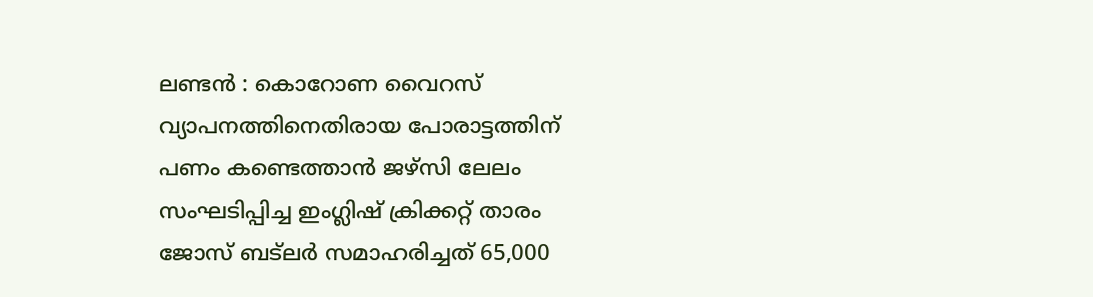ലണ്ടൻ : കൊറോണ വൈറസ് വ്യാപനത്തിനെതിരായ പോരാട്ടത്തിന് പണം കണ്ടെത്താൻ ജഴ്സി ലേലം സംഘടിപ്പിച്ച ഇംഗ്ലിഷ് ക്രിക്കറ്റ് താരം ജോസ് ബട്ലർ സമാഹരിച്ചത് 65,000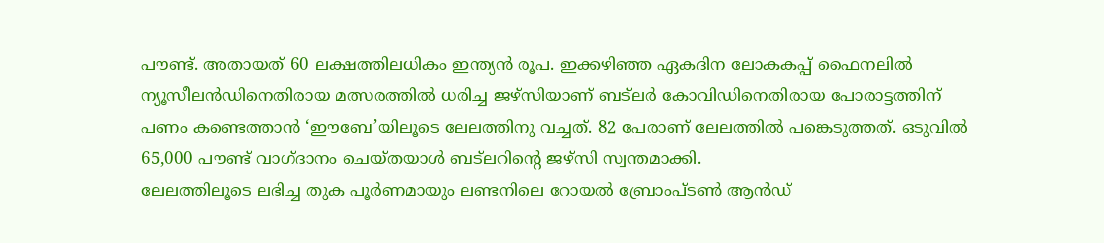പൗണ്ട്. അതായത് 60 ലക്ഷത്തിലധികം ഇന്ത്യൻ രൂപ. ഇക്കഴിഞ്ഞ ഏകദിന ലോകകപ്പ് ഫൈനലിൽ ന്യൂസീലൻഡിനെതിരായ മത്സരത്തിൽ ധരിച്ച ജഴ്സിയാണ് ബട്ലർ കോവിഡിനെതിരായ പോരാട്ടത്തിന് പണം കണ്ടെത്താൻ ‘ഈബേ’യിലൂടെ ലേലത്തിനു വച്ചത്. 82 പേരാണ് ലേലത്തിൽ പങ്കെടുത്തത്. ഒടുവിൽ 65,000 പൗണ്ട് വാഗ്ദാനം ചെയ്തയാൾ ബട്ലറിന്റെ ജഴ്സി സ്വന്തമാക്കി.
ലേലത്തിലൂടെ ലഭിച്ച തുക പൂർണമായും ലണ്ടനിലെ റോയൽ ബ്രോംപ്ടൺ ആൻഡ്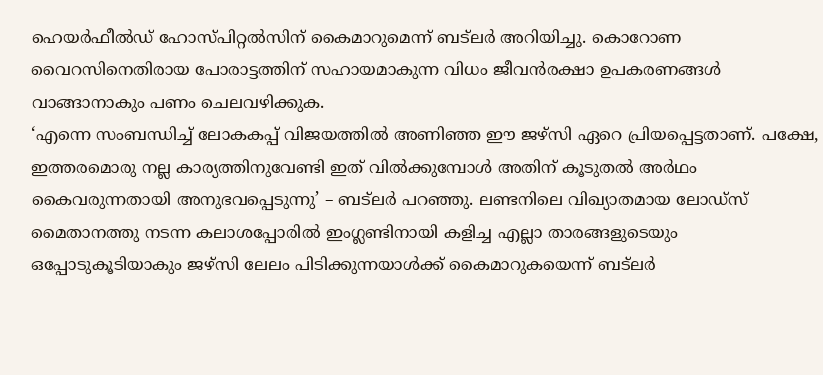ഹെയർഫീൽഡ് ഹോസ്പിറ്റൽസിന് കൈമാറുമെന്ന് ബട്ലർ അറിയിച്ചു. കൊറോണ വൈറസിനെതിരായ പോരാട്ടത്തിന് സഹായമാകുന്ന വിധം ജീവൻരക്ഷാ ഉപകരണങ്ങൾ വാങ്ങാനാകും പണം ചെലവഴിക്കുക.
‘എന്നെ സംബന്ധിച്ച് ലോകകപ്പ് വിജയത്തിൽ അണിഞ്ഞ ഈ ജഴ്സി ഏറെ പ്രിയപ്പെട്ടതാണ്. പക്ഷേ, ഇത്തരമൊരു നല്ല കാര്യത്തിനുവേണ്ടി ഇത് വിൽക്കുമ്പോൾ അതിന് കൂടുതൽ അർഥം കൈവരുന്നതായി അനുഭവപ്പെടുന്നു’ – ബട്ലർ പറഞ്ഞു. ലണ്ടനിലെ വിഖ്യാതമായ ലോഡ്സ് മൈതാനത്തു നടന്ന കലാശപ്പോരിൽ ഇംഗ്ലണ്ടിനായി കളിച്ച എല്ലാ താരങ്ങളുടെയും ഒപ്പോടുകൂടിയാകും ജഴ്സി ലേലം പിടിക്കുന്നയാൾക്ക് കൈമാറുകയെന്ന് ബട്ലർ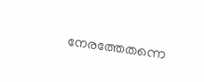നേരത്തേതന്നെ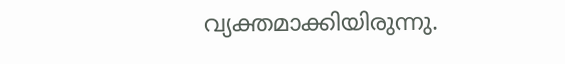വ്യക്തമാക്കിയിരുന്നു.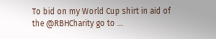To bid on my World Cup shirt in aid of the @RBHCharity go to ...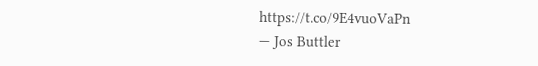https://t.co/9E4vuoVaPn
— Jos Buttler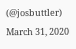(@josbuttler) March 31, 2020